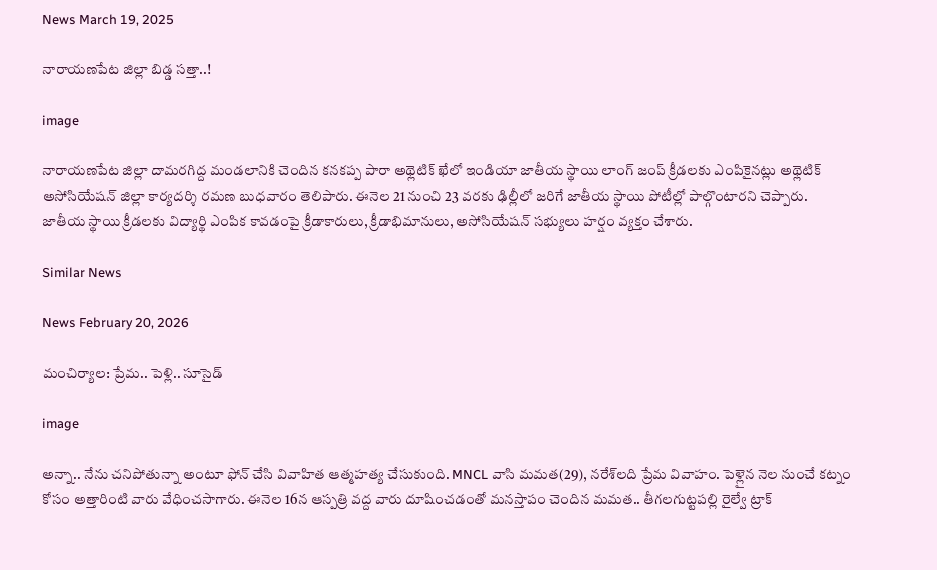News March 19, 2025

నారాయణపేట జిల్లా బిడ్డ సత్తా..!

image

నారాయణపేట జిల్లా దామరగిద్ద మండలానికి చెందిన కనకప్ప పారా అథ్లెటిక్ ఖేలో ఇండియా జాతీయ స్థాయి లాంగ్ జంప్ క్రీడలకు ఎంపికైనట్లు అథ్లెటిక్ అసోసియేషన్ జిల్లా కార్యదర్శి రమణ బుధవారం తెలిపారు. ఈనెల 21 నుంచి 23 వరకు ఢిల్లీలో జరిగే జాతీయ స్థాయి పోటీల్లో పాల్గొంటారని చెప్పారు. జాతీయ స్థాయి క్రీడలకు విద్యార్థి ఎంపిక కావడంపై క్రీడాకారులు, క్రీడాభిమానులు, అసోసియేషన్ సభ్యులు హర్షం వ్యక్తం చేశారు.

Similar News

News February 20, 2026

మంచిర్యాల: ప్రేమ.. పెళ్లి.. సూసైడ్

image

అన్నా.. నేను చనిపోతున్నా అంటూ ఫోన్ చేసి వివాహిత ఆత్మహత్య చేసుకుంది. MNCL వాసి మమత(29), నరేశ్‌లది ప్రేమ వివాహం. పెళ్లైన నెల నుంచే కట్నం కోసం అత్తారింటి వారు వేధించసాగారు. ఈనెల 16న ఆస్పత్రి వద్ద వారు దూషించడంతో మనస్తాపం చెందిన మమత.. తీగలగుట్టపల్లి రైల్వే ట్రాక్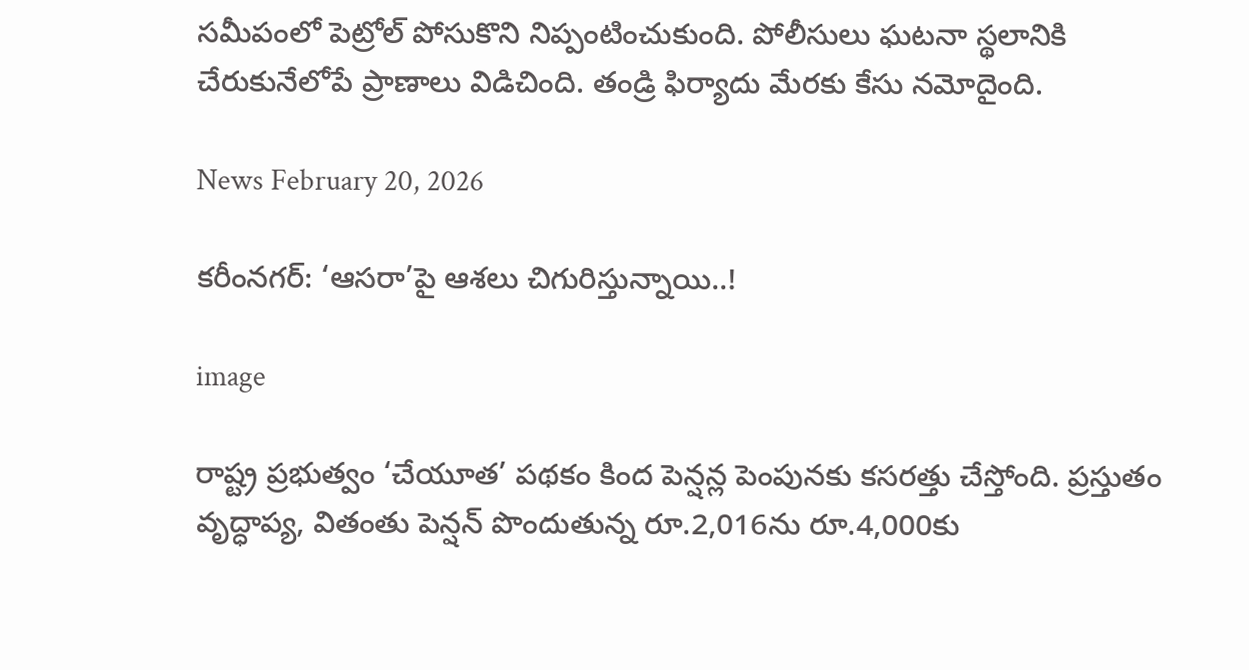సమీపంలో పెట్రోల్ పోసుకొని నిప్పంటించుకుంది. పోలీసులు ఘటనా స్థలానికి చేరుకునేలోపే ప్రాణాలు విడిచింది. తండ్రి ఫిర్యాదు మేరకు కేసు నమోదైంది.

News February 20, 2026

కరీంనగర్: ‘ఆసరా’పై ఆశలు చిగురిస్తున్నాయి..!

image

రాష్ట్ర ప్రభుత్వం ‘చేయూత’ పథకం కింద పెన్షన్ల పెంపునకు కసరత్తు చేస్తోంది. ప్రస్తుతం వృద్ధాప్య, వితంతు పెన్షన్ పొందుతున్న రూ.2,016ను రూ.4,000కు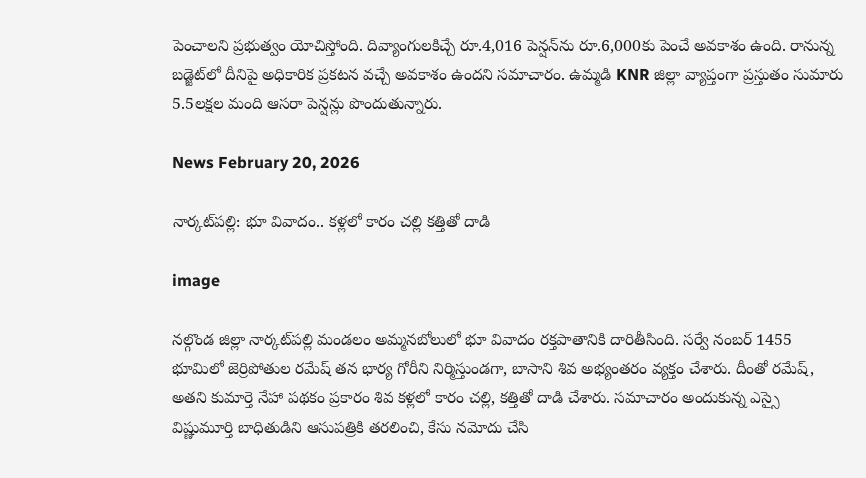పెంచాలని ప్రభుత్వం యోచిస్తోంది. దివ్యాంగులకిచ్చే రూ.4,016 పెన్షన్‌ను రూ.6,000కు పెంచే అవకాశం ఉంది. రానున్న బడ్జెట్‌లో దీనిపై అధికారిక ప్రకటన వచ్చే అవకాశం ఉందని సమాచారం. ఉమ్మడి KNR జిల్లా వ్యాప్తంగా ప్రస్తుతం సుమారు 5.5లక్షల మంది ఆసరా పెన్షన్లు పొందుతున్నారు.

News February 20, 2026

నార్కట్‌పల్లి: భూ వివాదం.. కళ్లలో కారం చల్లి కత్తితో దాడి

image

నల్గొండ జిల్లా నార్కట్‌పల్లి మండలం అమ్మనబోలులో భూ వివాదం రక్తపాతానికి దారితీసింది. సర్వే నంబర్ 1455 భూమిలో జెర్రిపోతుల రమేష్ తన భార్య గోరీని నిర్మిస్తుండగా, బాసాని శివ అభ్యంతరం వ్యక్తం చేశారు. దీంతో రమేష్, అతని కుమార్తె నేహా పథకం ప్రకారం శివ కళ్లలో కారం చల్లి, కత్తితో దాడి చేశారు. సమాచారం అందుకున్న ఎస్సై విష్ణుమూర్తి బాధితుడిని ఆసుపత్రికి తరలించి, కేసు నమోదు చేసి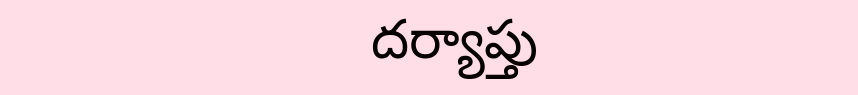దర్యాప్తు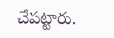చేపట్టారు.